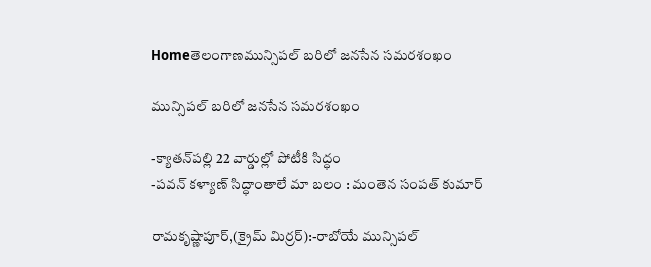Homeతెలంగాణమున్సిపల్ బరిలో జనసేన సమరశంఖం

మున్సిపల్ బరిలో జనసేన సమరశంఖం

-క్యాతన్‌పల్లి 22 వార్డుల్లో పోటీకి సిద్ధం
-పవన్ కళ్యాణ్ సిద్ధాంతాలే మా బలం : మంతెన సంపత్ కుమార్

రామకృష్ణాపూర్,(క్రైమ్ మిర్రర్):-రాబోయే మున్సిపల్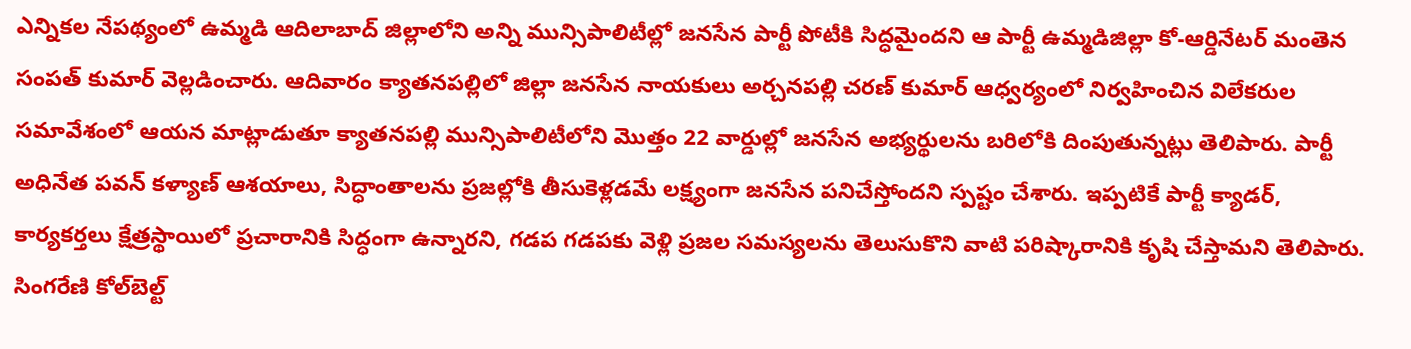ఎన్నికల నేపథ్యంలో ఉమ్మడి ఆదిలాబాద్ జిల్లాలోని అన్ని మున్సిపాలిటీల్లో జనసేన పార్టీ పోటీకి సిద్ధమైందని ఆ పార్టీ ఉమ్మడిజిల్లా కో-ఆర్డినేటర్ మంతెన సంపత్ కుమార్ వెల్లడించారు. ఆదివారం క్యాతనపల్లిలో జిల్లా జనసేన నాయకులు అర్చనపల్లి చరణ్ కుమార్ ఆధ్వర్యంలో నిర్వహించిన విలేకరుల సమావేశంలో ఆయన మాట్లాడుతూ క్యాతనపల్లి మున్సిపాలిటీలోని మొత్తం 22 వార్డుల్లో జనసేన అభ్యర్థులను బరిలోకి దింపుతున్నట్లు తెలిపారు. పార్టీ అధినేత పవన్ కళ్యాణ్ ఆశయాలు, సిద్ధాంతాలను ప్రజల్లోకి తీసుకెళ్లడమే లక్ష్యంగా జనసేన పనిచేస్తోందని స్పష్టం చేశారు. ఇప్పటికే పార్టీ క్యాడర్, కార్యకర్తలు క్షేత్రస్థాయిలో ప్రచారానికి సిద్ధంగా ఉన్నారని, గడప గడపకు వెళ్లి ప్రజల సమస్యలను తెలుసుకొని వాటి పరిష్కారానికి కృషి చేస్తామని తెలిపారు. సింగరేణి కోల్‌బెల్ట్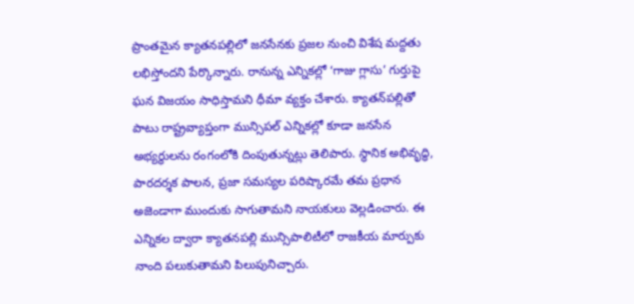ప్రాంతమైన క్యాతనపల్లిలో జనసేనకు ప్రజల నుంచి విశేష మద్దతు లభిస్తోందని పేర్కొన్నారు. రానున్న ఎన్నికల్లో ‘గాజు గ్లాసు’ గుర్తుపై ఘన విజయం సాధిస్తామని ధీమా వ్యక్తం చేశారు. క్యాతన్‌పల్లితో పాటు రాష్ట్రవ్యాప్తంగా మున్సిపల్ ఎన్నికల్లో కూడా జనసేన అభ్యర్థులను రంగంలోకి దింపుతున్నట్లు తెలిపారు. స్థానిక అభివృద్ధి, పారదర్శక పాలన, ప్రజా సమస్యల పరిష్కారమే తమ ప్రధాన అజెండాగా ముందుకు సాగుతామని నాయకులు వెల్లడించారు. ఈ ఎన్నికల ద్వారా క్యాతనపల్లి మున్సిపాలిటీలో రాజకీయ మార్పుకు నాంది పలుకుతామని పిలుపునిచ్చారు.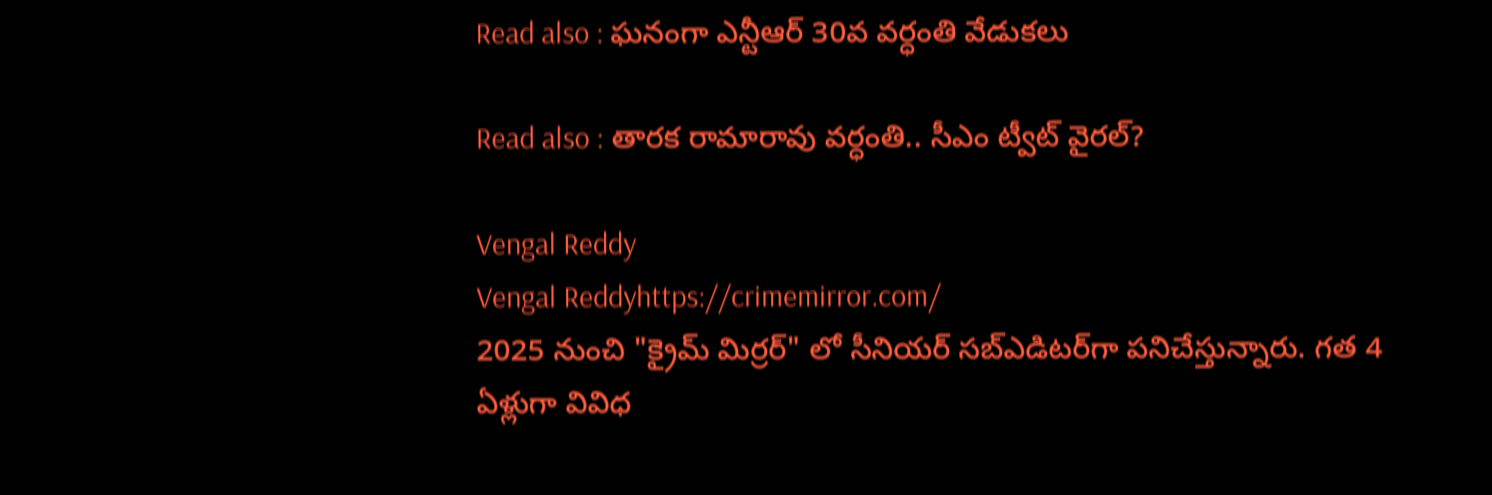Read also : ఘనంగా ఎన్టీఆర్ 30వ వర్ధంతి వేడుకలు

Read also : తారక రామారావు వర్ధంతి.. సీఎం ట్వీట్ వైరల్?

Vengal Reddy
Vengal Reddyhttps://crimemirror.com/
2025 నుంచి "క్రైమ్ మిర్రర్" లో సీనియర్ సబ్‌ఎడిటర్‌గా పనిచేస్తున్నారు. గత 4 ఏళ్లుగా వివిధ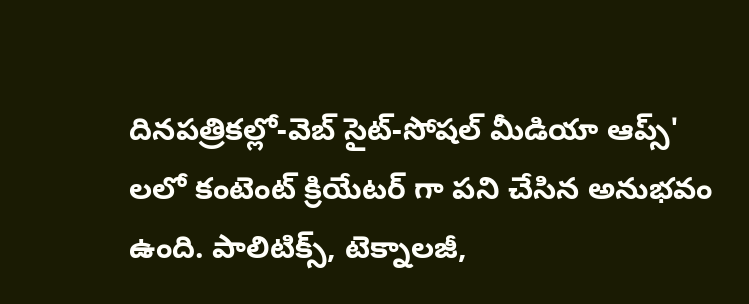దినపత్రికల్లో-వెబ్ సైట్-సోషల్ మీడియా ఆప్స్' లలో కంటెంట్ క్రియేటర్ గా పని చేసిన అనుభవం ఉంది. పాలిటిక్స్‌, టెక్నాలజీ,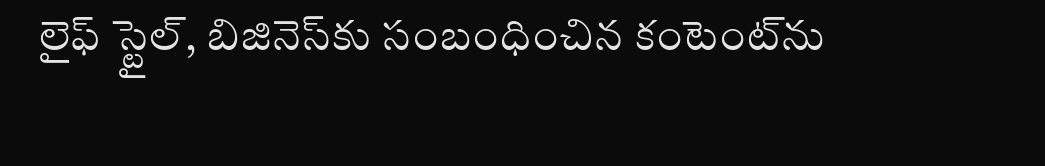లైఫ్‌ స్టైల్‌, బిజినెస్‌కు సంబంధించిన కంటెంట్‌ను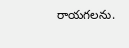రాయగలను.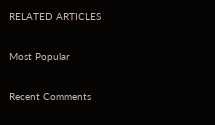RELATED ARTICLES

Most Popular

Recent Comments